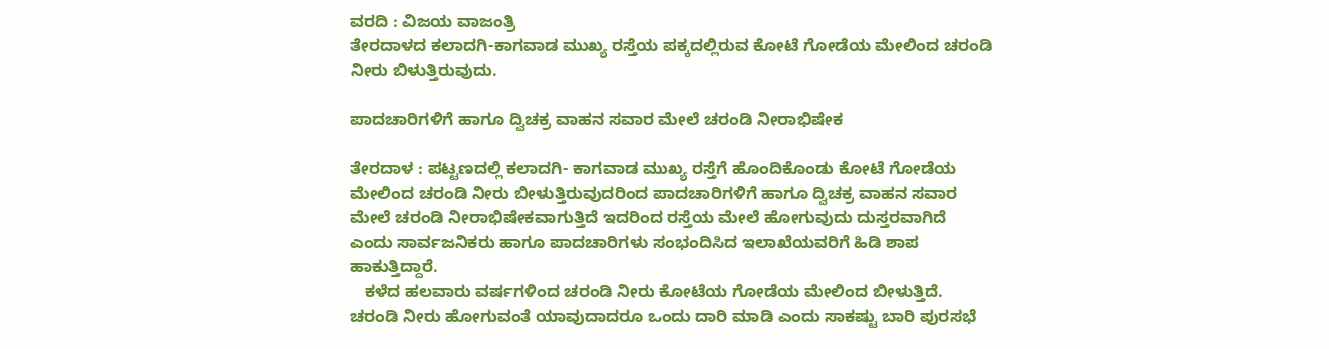ವರದಿ : ವಿಜಯ ವಾಜಂತ್ರಿ
ತೇರದಾಳದ ಕಲಾದಗಿ-ಕಾಗವಾಡ ಮುಖ್ಯ ರಸ್ತೆಯ ಪಕ್ಕದಲ್ಲಿರುವ ಕೋಟೆ ಗೋಡೆಯ ಮೇಲಿಂದ ಚರಂಡಿ ನೀರು ಬಿಳುತ್ತಿರುವುದು.

ಪಾದಚಾರಿಗಳಿಗೆ ಹಾಗೂ ದ್ವಿಚಕ್ರ ವಾಹನ ಸವಾರ ಮೇಲೆ ಚರಂಡಿ ನೀರಾಭಿಷೇಕ

ತೇರದಾಳ : ಪಟ್ಟಣದಲ್ಲಿ ಕಲಾದಗಿ- ಕಾಗವಾಡ ಮುಖ್ಯ ರಸ್ತೆಗೆ ಹೊಂದಿಕೊಂಡು ಕೋಟೆ ಗೋಡೆಯ ಮೇಲಿಂದ ಚರಂಡಿ ನೀರು ಬೀಳುತ್ತಿರುವುದರಿಂದ ಪಾದಚಾರಿಗಳಿಗೆ ಹಾಗೂ ದ್ವಿಚಕ್ರ ವಾಹನ ಸವಾರ ಮೇಲೆ ಚರಂಡಿ ನೀರಾಭಿಷೇಕವಾಗುತ್ತಿದೆ ಇದರಿಂದ ರಸ್ತೆಯ ಮೇಲೆ ಹೋಗುವುದು ದುಸ್ತರವಾಗಿದೆ ಎಂದು ಸಾರ್ವಜನಿಕರು ಹಾಗೂ ಪಾದಚಾರಿಗಳು ಸಂಭಂದಿಸಿದ ಇಲಾಖೆಯವರಿಗೆ ಹಿಡಿ ಶಾಪ ಹಾಕುತ್ತಿದ್ದಾರೆ.
   ಕಳೆದ ಹಲವಾರು ವರ್ಷಗಳಿಂದ ಚರಂಡಿ ನೀರು ಕೋಟೆಯ ಗೋಡೆಯ ಮೇಲಿಂದ ಬೀಳುತ್ತಿದೆ. ಚರಂಡಿ ನೀರು ಹೋಗುವಂತೆ ಯಾವುದಾದರೂ ಒಂದು ದಾರಿ ಮಾಡಿ ಎಂದು ಸಾಕಷ್ಟು ಬಾರಿ ಪುರಸಭೆ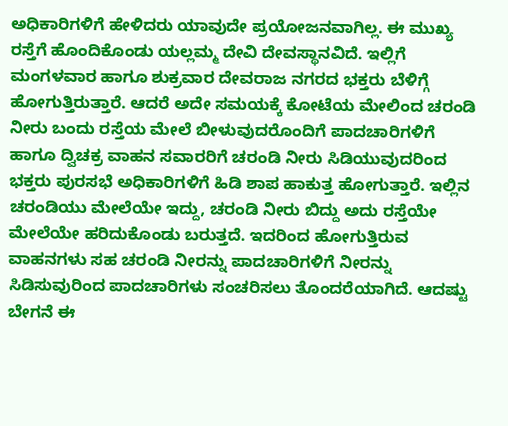ಅಧಿಕಾರಿಗಳಿಗೆ ಹೇಳಿದರು ಯಾವುದೇ ಪ್ರಯೋಜನವಾಗಿಲ್ಲ. ಈ ಮುಖ್ಯ ರಸ್ತೆಗೆ ಹೊಂದಿಕೊಂಡು ಯಲ್ಲಮ್ಮ ದೇವಿ ದೇವಸ್ಥಾನವಿದೆ. ಇಲ್ಲಿಗೆ ಮಂಗಳವಾರ ಹಾಗೂ ಶುಕ್ರವಾರ ದೇವರಾಜ ನಗರದ ಭಕ್ತರು ಬೆಳಿಗ್ಗೆ ಹೋಗುತ್ತಿರುತ್ತಾರೆ. ಆದರೆ ಅದೇ ಸಮಯಕ್ಕೆ ಕೋಟೆಯ ಮೇಲಿಂದ ಚರಂಡಿ ನೀರು ಬಂದು ರಸ್ತೆಯ ಮೇಲೆ ಬೀಳುವುದರೊಂದಿಗೆ ಪಾದಚಾರಿಗಳಿಗೆ ಹಾಗೂ ದ್ವಿಚಕ್ರ ವಾಹನ ಸವಾರರಿಗೆ ಚರಂಡಿ ನೀರು ಸಿಡಿಯುವುದರಿಂದ ಭಕ್ತರು ಪುರಸಭೆ ಅಧಿಕಾರಿಗಳಿಗೆ ಹಿಡಿ ಶಾಪ ಹಾಕುತ್ತ ಹೋಗುತ್ತಾರೆ. ಇಲ್ಲಿನ ಚರಂಡಿಯು ಮೇಲೆಯೇ ಇದ್ದು, ಚರಂಡಿ ನೀರು ಬಿದ್ದು ಅದು ರಸ್ತೆಯೇ ಮೇಲೆಯೇ ಹರಿದುಕೊಂಡು ಬರುತ್ತದೆ. ಇದರಿಂದ ಹೋಗುತ್ತಿರುವ ವಾಹನಗಳು ಸಹ ಚರಂಡಿ ನೀರನ್ನು ಪಾದಚಾರಿಗಳಿಗೆ ನೀರನ್ನು ಸಿಡಿಸುವುರಿಂದ ಪಾದಚಾರಿಗಳು ಸಂಚರಿಸಲು ತೊಂದರೆಯಾಗಿದೆ. ಆದಷ್ಟು ಬೇಗನೆ ಈ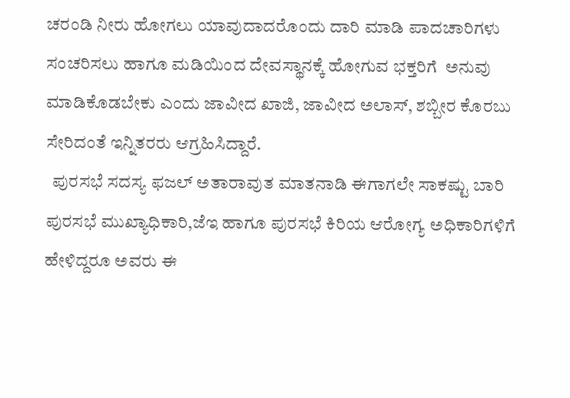ಚರಂಡಿ ನೀರು ಹೋಗಲು ಯಾವುದಾದರೊಂದು ದಾರಿ ಮಾಡಿ ಪಾದಚಾರಿಗಳು ಸಂಚರಿಸಲು ಹಾಗೂ ಮಡಿಯಿಂದ ದೇವಸ್ಥಾನಕ್ಕೆ ಹೋಗುವ ಭಕ್ತರಿಗೆ  ಅನುವು ಮಾಡಿಕೊಡಬೇಕು ಎಂದು ಜಾವೀದ ಖಾಜಿ, ಜಾವೀದ ಅಲಾಸ್, ಶಬ್ಬೀರ ಕೊರಬು ಸೇರಿದಂತೆ ಇನ್ನಿತರರು ಆಗ್ರಹಿಸಿದ್ದಾರೆ.
  ಪುರಸಭೆ ಸದಸ್ಯ ಫಜಲ್ ಅತಾರಾವುತ ಮಾತನಾಡಿ ಈಗಾಗಲೇ ಸಾಕಷ್ಟು ಬಾರಿ ಪುರಸಭೆ ಮುಖ್ಯಾಧಿಕಾರಿ,ಜೆಇ ಹಾಗೂ ಪುರಸಭೆ ಕಿರಿಯ ಆರೋಗ್ಯ ಅಧಿಕಾರಿಗಳಿಗೆ ಹೇಳಿದ್ದರೂ ಅವರು ಈ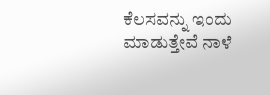ಕೆಲಸವನ್ನು ಇಂದು ಮಾಡುತ್ತೇವೆ ನಾಳೆ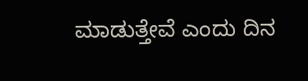ಮಾಡುತ್ತೇವೆ ಎಂದು ದಿನ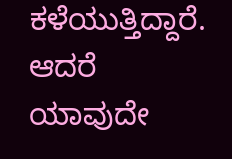ಕಳೆಯುತ್ತಿದ್ದಾರೆ. ಆದರೆ ಯಾವುದೇ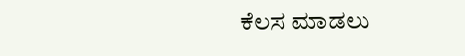ಕೆಲಸ ಮಾಡಲು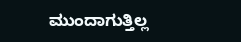ಮುಂದಾಗುತ್ತಿಲ್ಲ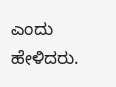ಎಂದು ಹೇಳಿದರು.